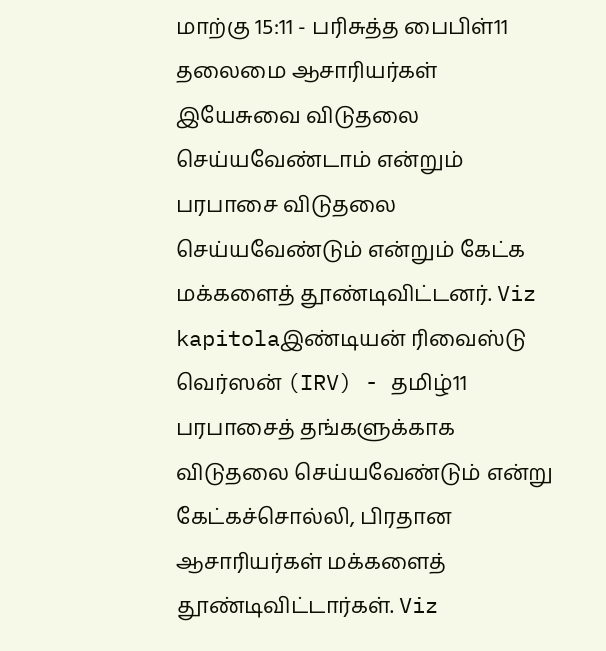மாற்கு 15:11 - பரிசுத்த பைபிள்11 தலைமை ஆசாரியர்கள் இயேசுவை விடுதலை செய்யவேண்டாம் என்றும் பரபாசை விடுதலை செய்யவேண்டும் என்றும் கேட்க மக்களைத் தூண்டிவிட்டனர். Viz kapitolaஇண்டியன் ரிவைஸ்டு வெர்ஸன் (IRV) - தமிழ்11 பரபாசைத் தங்களுக்காக விடுதலை செய்யவேண்டும் என்று கேட்கச்சொல்லி, பிரதான ஆசாரியர்கள் மக்களைத் தூண்டிவிட்டார்கள். Viz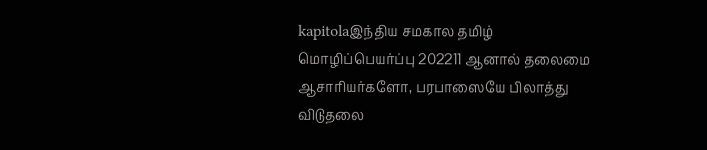kapitolaஇந்திய சமகால தமிழ் மொழிப்பெயர்ப்பு 202211 ஆனால் தலைமை ஆசாரியர்களோ, பரபாஸையே பிலாத்து விடுதலை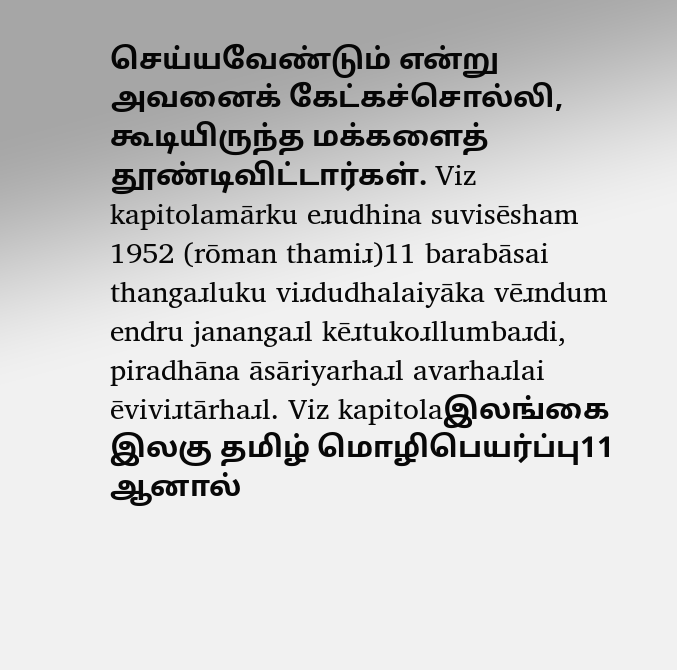செய்யவேண்டும் என்று அவனைக் கேட்கச்சொல்லி, கூடியிருந்த மக்களைத் தூண்டிவிட்டார்கள். Viz kapitolamārku eɹudhina suvisēsham 1952 (rōman thamiɹ)11 barabāsai thangaɹluku viɹdudhalaiyāka vēɹndum endru janangaɹl kēɹtukoɹllumbaɹdi, piradhāna āsāriyarhaɹl avarhaɹlai ēviviɹtārhaɹl. Viz kapitolaஇலங்கை இலகு தமிழ் மொழிபெயர்ப்பு11 ஆனால்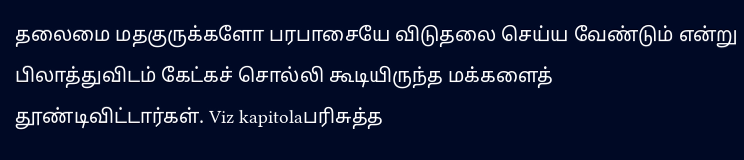தலைமை மதகுருக்களோ பரபாசையே விடுதலை செய்ய வேண்டும் என்று பிலாத்துவிடம் கேட்கச் சொல்லி கூடியிருந்த மக்களைத் தூண்டிவிட்டார்கள். Viz kapitolaபரிசுத்த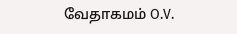வேதாகமம் O.V.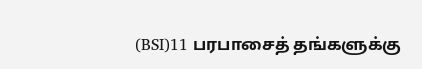(BSI)11 பரபாசைத் தங்களுக்கு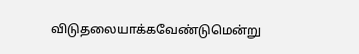விடுதலையாக்கவேண்டுமென்று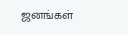ஜனங்கள்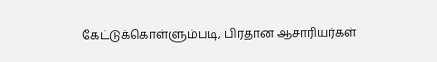கேட்டுக்கொள்ளும்படி, பிரதான ஆசாரியர்கள்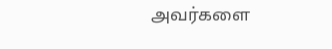அவர்களை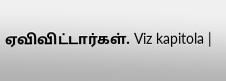ஏவிவிட்டார்கள். Viz kapitola |